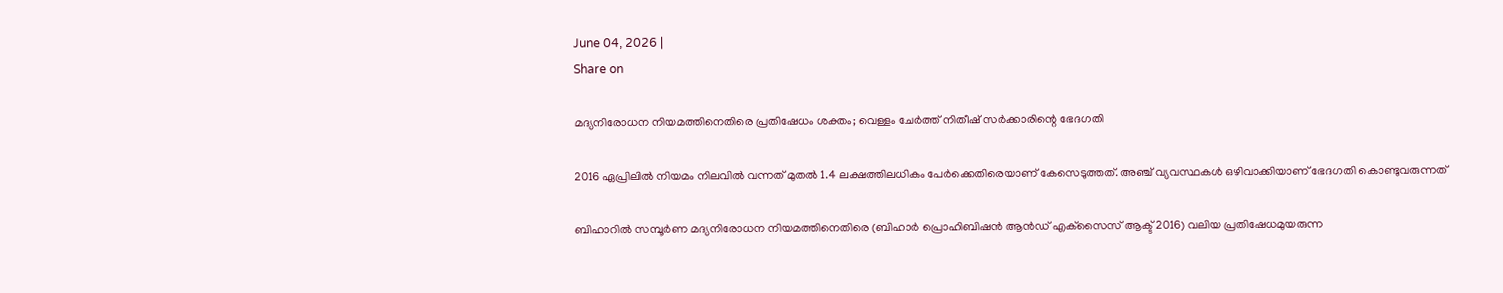June 04, 2026 |
Share on

മദ്യനിരോധന നിയമത്തിനെതിരെ പ്രതിഷേധം ശക്തം; വെള്ളം ചേര്‍ത്ത് നിതീഷ് സര്‍ക്കാരിന്റെ ഭേദഗതി

2016 ഏപ്രിലില്‍ നിയമം നിലവില്‍ വന്നത് മുതല്‍ 1.4 ലക്ഷത്തിലധികം പേര്‍ക്കെതിരെയാണ് കേസെടുത്തത്. അഞ്ച് വ്യവസ്ഥകള്‍ ഒഴിവാക്കിയാണ് ഭേദഗതി കൊണ്ടുവരുന്നത്

ബിഹാറില്‍ സമ്പൂര്‍ണ മദ്യനിരോധന നിയമത്തിനെതിരെ (ബിഹാര്‍ പ്രൊഹിബിഷന്‍ ആന്‍ഡ് എക്‌സൈസ് ആക്ട് 2016) വലിയ പ്രതിഷേധമുയരുന്ന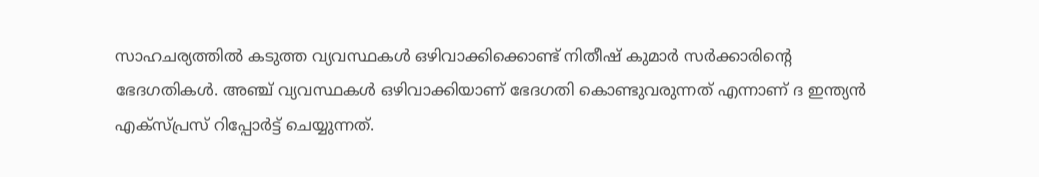സാഹചര്യത്തില്‍ കടുത്ത വ്യവസ്ഥകള്‍ ഒഴിവാക്കിക്കൊണ്ട് നിതീഷ് കുമാര്‍ സര്‍ക്കാരിന്റെ ഭേദഗതികള്‍. അഞ്ച് വ്യവസ്ഥകള്‍ ഒഴിവാക്കിയാണ് ഭേദഗതി കൊണ്ടുവരുന്നത് എന്നാണ് ദ ഇന്ത്യന്‍ എക്‌സ്പ്രസ് റിപ്പോര്‍ട്ട് ചെയ്യുന്നത്.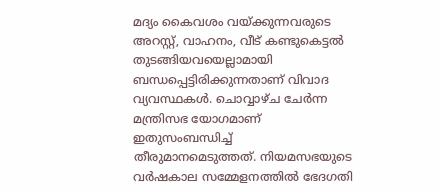മദ്യം കൈവശം വയ്ക്കുന്നവരുടെ അറസ്റ്റ്, വാഹനം, വീട് കണ്ടുകെട്ടല്‍ തുടങ്ങിയവയെല്ലാമായി ബന്ധപ്പെട്ടിരിക്കുന്നതാണ് വിവാദ വ്യവസ്ഥകള്‍. ചൊവ്വാഴ്ച ചേര്‍ന്ന മന്ത്രിസഭ യോഗമാണ് ഇതുസംബന്ധിച്ച് തീരുമാനമെടുത്തത്. നിയമസഭയുടെ വര്‍ഷകാല സമ്മേളനത്തില്‍ ഭേദഗതി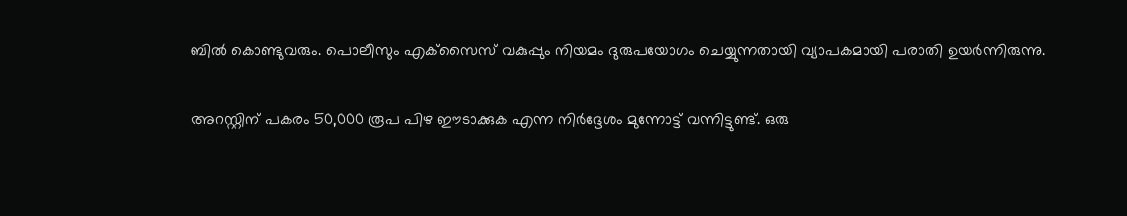ബില്‍ കൊണ്ടുവരും. പൊലീസും എക്‌സൈസ് വകുപ്പും നിയമം ദുരുപയോഗം ചെയ്യുന്നതായി വ്യാപകമായി പരാതി ഉയര്‍ന്നിരുന്നു.

അറസ്റ്റിന് പകരം 50,000 രൂപ പിഴ ഈടാക്കുക എന്ന നിര്‍ദ്ദേശം മുന്നോട്ട് വന്നിട്ടുണ്ട്. ഒരു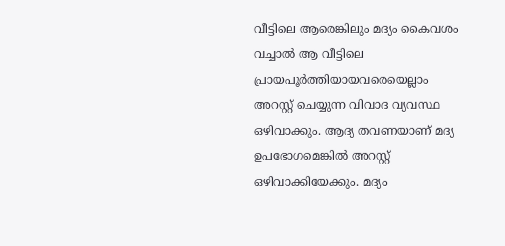വീട്ടിലെ ആരെങ്കിലും മദ്യം കൈവശം വച്ചാല്‍ ആ വീട്ടിലെ പ്രായപൂര്‍ത്തിയായവരെയെല്ലാം അറസ്റ്റ് ചെയ്യുന്ന വിവാദ വ്യവസ്ഥ ഒഴിവാക്കും. ആദ്യ തവണയാണ് മദ്യ ഉപഭോഗമെങ്കില്‍ അറസ്റ്റ് ഒഴിവാക്കിയേക്കും. മദ്യം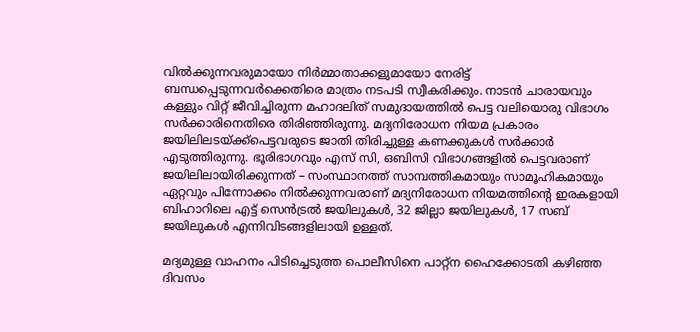വില്‍ക്കുന്നവരുമായോ നിര്‍മ്മാതാക്കളുമായോ നേരിട്ട് ബന്ധപ്പെടുന്നവര്‍ക്കെതിരെ മാത്രം നടപടി സ്വീകരിക്കും. നാടന്‍ ചാരായവും കള്ളും വിറ്റ് ജീവിച്ചിരുന്ന മഹാദലിത് സമുദായത്തില്‍ പെട്ട വലിയൊരു വിഭാഗം സര്‍ക്കാരിനെതിരെ തിരിഞ്ഞിരുന്നു. മദ്യനിരോധന നിയമ പ്രകാരം ജയിലിലടയ്ക്ക്‌പെട്ടവരുടെ ജാതി തിരിച്ചുള്ള കണക്കുകള്‍ സര്‍ക്കാര്‍ എടുത്തിരുന്നു. ഭൂരിഭാഗവും എസ് സി, ഒബിസി വിഭാഗങ്ങളില്‍ പെട്ടവരാണ് ജയിലിലായിരിക്കുന്നത് – സംസ്ഥാനത്ത് സാമ്പത്തികമായും സാമൂഹികമായും ഏറ്റവും പിന്നോക്കം നില്‍ക്കുന്നവരാണ് മദ്യനിരോധന നിയമത്തിന്റെ ഇരകളായി ബിഹാറിലെ എട്ട് സെന്‍ട്രല്‍ ജയിലുകള്‍, 32 ജില്ലാ ജയിലുകള്‍, 17 സബ് ജയിലുകള്‍ എന്നിവിടങ്ങളിലായി ഉള്ളത്.

മദ്യമുള്ള വാഹനം പിടിച്ചെടുത്ത പൊലീസിനെ പാറ്റ്‌ന ഹൈക്കോടതി കഴിഞ്ഞ ദിവസം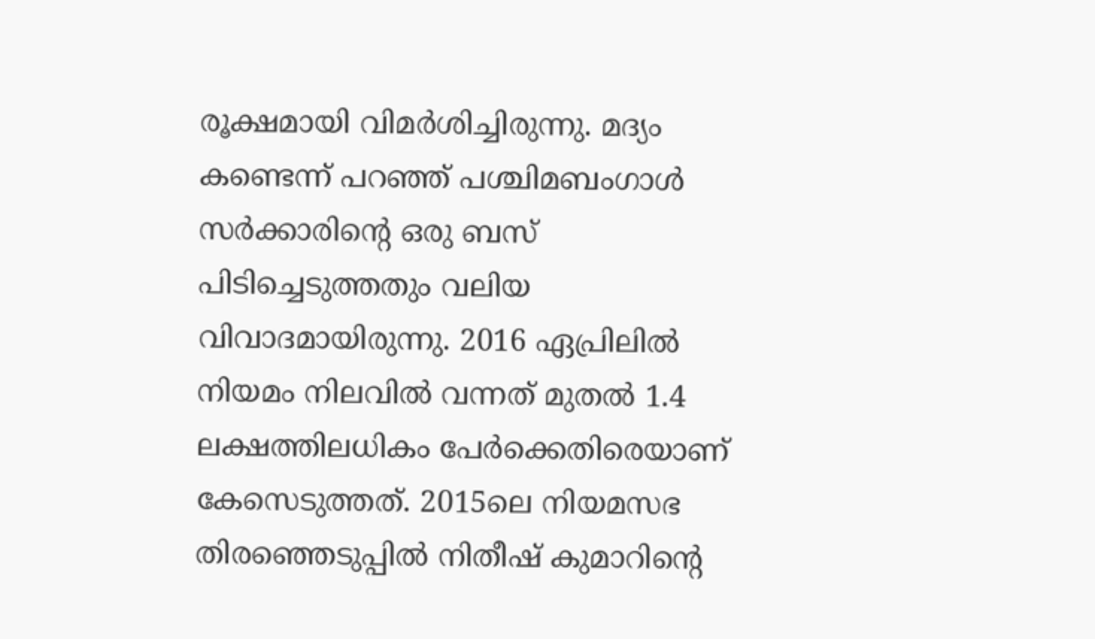രൂക്ഷമായി വിമര്‍ശിച്ചിരുന്നു. മദ്യം കണ്ടെന്ന് പറഞ്ഞ് പശ്ചിമബംഗാള്‍ സര്‍ക്കാരിന്റെ ഒരു ബസ് പിടിച്ചെടുത്തതും വലിയ വിവാദമായിരുന്നു. 2016 ഏപ്രിലില്‍ നിയമം നിലവില്‍ വന്നത് മുതല്‍ 1.4 ലക്ഷത്തിലധികം പേര്‍ക്കെതിരെയാണ് കേസെടുത്തത്. 2015ലെ നിയമസഭ തിരഞ്ഞെടുപ്പില്‍ നിതീഷ് കുമാറിന്റെ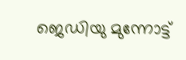ജെഡിയു മുന്നോട്ട്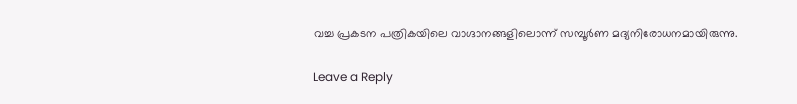വച്ച പ്രകടന പത്രികയിലെ വാഗ്ദാനങ്ങളിലൊന്ന് സമ്പൂര്‍ണ മദ്യനിരോധനമായിരുന്നു.

Leave a Reply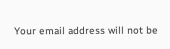Your email address will not be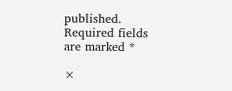published. Required fields are marked *

×